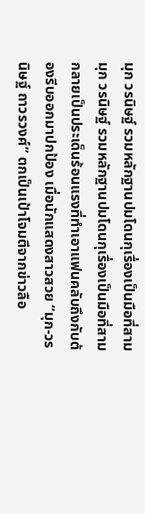มุก วรนิษฐ์ รวมหลักฐานปมโดนกุเรื่องเป็นมือที่สาม
มุก วรนิษฐ์ รวมหลักฐานปมโดนกุเรื่องเป็นมือที่สาม
กลายเป็นประเด็นร้อนแรงที่ทำเอาแฟนคลับถึงกับต้องรีบออกมาปกป้อง เมื่อนักแสดงสาวสวย “มุก-วรนิษฐ์ ถาวรวงศ์” ตกเป็นเป้าโจมตีจากข่าวลือ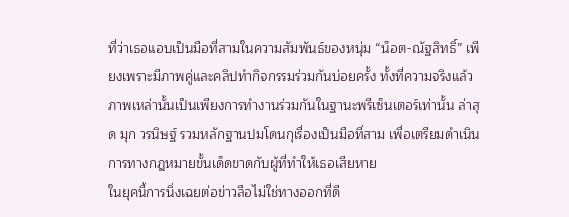ที่ว่าเธอแอบเป็นมือที่สามในความสัมพันธ์ของหนุ่ม “น็อต-ณัฐสิทธิ์” เพียงเพราะมีภาพคู่และคลิปทำกิจกรรมร่วมกันบ่อยครั้ง ทั้งที่ความจริงแล้วภาพเหล่านั้นเป็นเพียงการทำงานร่วมกันในฐานะพรีเซ็นเตอร์เท่านั้น ล่าสุด มุก วรนิษฐ์ รวมหลักฐานปมโดนกุเรื่องเป็นมือที่สาม เพื่อเตรียมดำเนินการทางกฎหมายขั้นเด็ดขาดกับผู้ที่ทำให้เธอเสียหาย
ในยุคนี้การนิ่งเฉยต่อข่าวลือไม่ใช่ทางออกที่ดี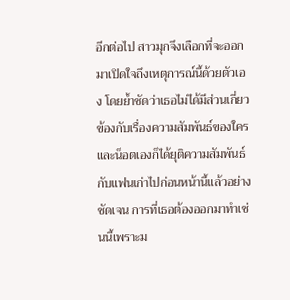อีกต่อไป สาวมุกจึงเลือกที่จะออกมาเปิดใจถึงเหตุการณ์นี้ด้วยตัวเอง โดยย้ำชัดว่าเธอไม่ได้มีส่วนเกี่ยวข้องกับเรื่องความสัมพันธ์ของใคร และน็อตเองก็ได้ยุติความสัมพันธ์กับแฟนเก่าไปก่อนหน้านี้แล้วอย่างชัดเจน การที่เธอต้องออกมาทำเช่นนี้เพราะม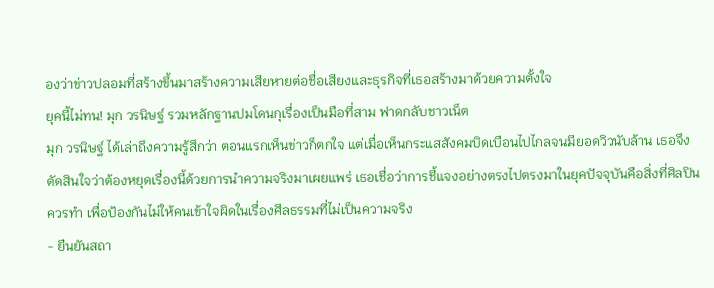องว่าข่าวปลอมที่สร้างขึ้นมาสร้างความเสียหายต่อชื่อเสียงและธุรกิจที่เธอสร้างมาด้วยความตั้งใจ
ยุคนี้ไม่ทน! มุก วรนิษฐ์ รวมหลักฐานปมโดนกุเรื่องเป็นมือที่สาม ฟาดกลับชาวเน็ต
มุก วรนิษฐ์ ได้เล่าถึงความรู้สึกว่า ตอนแรกเห็นข่าวก็ตกใจ แต่เมื่อเห็นกระแสสังคมบิดเบือนไปไกลจนมียอดวิวนับล้าน เธอจึงตัดสินใจว่าต้องหยุดเรื่องนี้ด้วยการนำความจริงมาเผยแพร่ เธอเชื่อว่าการชี้แจงอย่างตรงไปตรงมาในยุคปัจจุบันคือสิ่งที่ศิลปินควรทำ เพื่อป้องกันไม่ให้คนเข้าใจผิดในเรื่องศีลธรรมที่ไม่เป็นความจริง
- ยืนยันสถา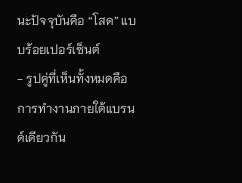นะปัจจุบันคือ “โสด” แบบร้อยเปอร์เซ็นต์
- รูปคู่ที่เห็นทั้งหมดคือการทำงานภายใต้แบรนด์เดียวกัน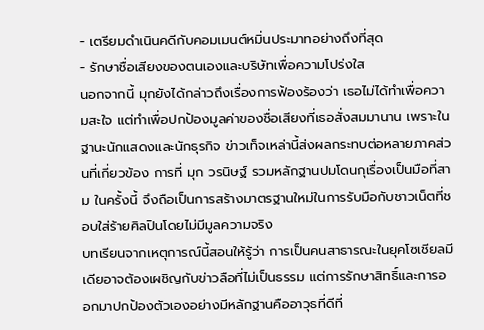- เตรียมดำเนินคดีกับคอมเมนต์หมิ่นประมาทอย่างถึงที่สุด
- รักษาชื่อเสียงของตนเองและบริษัทเพื่อความโปร่งใส
นอกจากนี้ มุกยังได้กล่าวถึงเรื่องการฟ้องร้องว่า เธอไม่ได้ทำเพื่อความสะใจ แต่ทำเพื่อปกป้องมูลค่าของชื่อเสียงที่เธอสั่งสมมานาน เพราะในฐานะนักแสดงและนักธุรกิจ ข่าวเท็จเหล่านี้ส่งผลกระทบต่อหลายภาคส่วนที่เกี่ยวข้อง การที่ มุก วรนิษฐ์ รวมหลักฐานปมโดนกุเรื่องเป็นมือที่สาม ในครั้งนี้ จึงถือเป็นการสร้างมาตรฐานใหม่ในการรับมือกับชาวเน็ตที่ชอบใส่ร้ายศิลปินโดยไม่มีมูลความจริง
บทเรียนจากเหตุการณ์นี้สอนให้รู้ว่า การเป็นคนสาธารณะในยุคโซเชียลมีเดียอาจต้องเผชิญกับข่าวลือที่ไม่เป็นธรรม แต่การรักษาสิทธิ์และการออกมาปกป้องตัวเองอย่างมีหลักฐานคืออาวุธที่ดีที่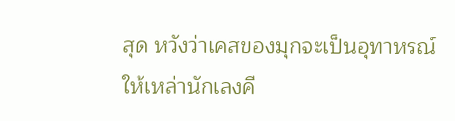สุด หวังว่าเคสของมุกจะเป็นอุทาหรณ์ให้เหล่านักเลงคี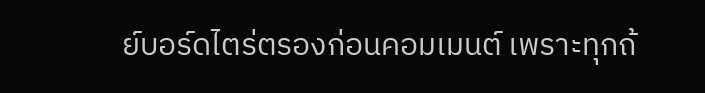ย์บอร์ดไตร่ตรองก่อนคอมเมนต์ เพราะทุกถ้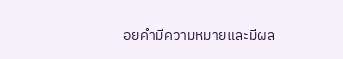อยคำมีความหมายและมีผล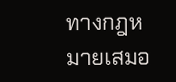ทางกฎหมายเสมอ